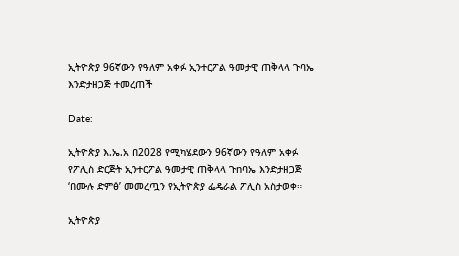ኢትዮጵያ 96ኛውን የዓለም አቀፉ ኢንተርፖል ዓመታዊ ጠቅላላ ጉባኤ እንድታዘጋጅ ተመረጠች

Date:

ኢትዮጵያ እ.ኤ.አ በ2028 የሚካሄደውን 96ኛውን የዓለም አቀፉ የፖሊስ ድርጅት ኢንተርፖል ዓመታዊ ጠቅላላ ጉnባኤ እንድታዘጋጅ ‘በሙሉ ድምፅ’ መመረጧን የኢትዮጵያ ፌዴራል ፖሊስ አስታወቀ።

ኢትዮጵያ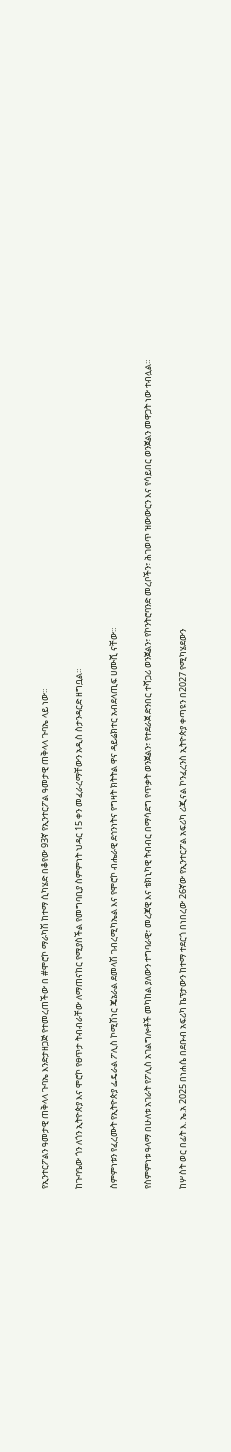የኢንተርፖልን ዓመታዊ ጠቅላላ ጉባኤ እንድታዘጋጅ የተመረጠችው በ #ሞሮኮ ማራካሽ ከተማ ሲካሄድ በቆየው 93ኛ የኢንተርፖል ዓመታዊ ጠቅላላ ጉባኤ ላይ ነው።

ከጉባዔው ጎን ለጎን ኢትዮጵያ እና ሞሮኮ የፀጥታ ትብብራቸው ለማጠናከር የሚያስችል የመግባቢያ ስምምነት ህዳር 15 ቀን መፈራረማቸውን አዲስ ስታንዳርድ ዘግቧል።

ስምምነቱን የፈረሙት የኢትዮጵያ ፌዴራል ፖሊስ ኮሚሽነር ጄኔራል ደመላሽ ገብረሚካኤል እና የሞሮኮ ብሔራዊ ደኅንነትና የግዛት ክትትል ዋና ዳይሬክተር አብደላጢፍ ሀሙሺ ናቸው።

የስምምነቱ ዓላማ በሁለቱ አገራት የፖሊስ አገልግሎቶች መካከል ያለውን ተግባራዊ፣ መረጃዊ እና ቴክኒካዊ ትብብር በማሳደግ የጥቃት ወንጀልን፣ የተደራጀ ድንበር ተሻጋሪ ወንጀልን፣ የኮንትሮባንድ መረቦችን፣ ሕገወጥ ዝውውርን እና የሳይበር ወንጀልን መዋጋት ነው ተብሏል።

ከሦስት ወር በፊት እ. ኤ.አ 2025 በነሐሴ በደቡብ አፍሪካ ኬፕታውን ከተማ ተደርጎ በነበረው 26ኛው የኢንተርፖል አፍሪካ ሪጂናል ኮንፈረንስ ኢትዮጵያ ቀጣዩን በ2027 የሚካሄደውን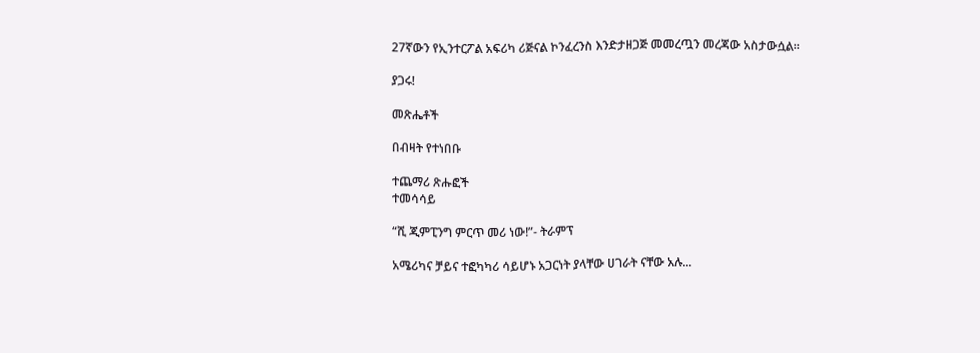27ኛውን የኢንተርፖል አፍሪካ ሪጅናል ኮንፈረንስ እንድታዘጋጅ መመረጧን መረጃው አስታውሷል።

ያጋሩ!

መጽሔቶች

በብዛት የተነበቡ

ተጨማሪ ጽሑፎች
ተመሳሳይ

“ሺ ጂምፒንግ ምርጥ መሪ ነው!”- ትራምፕ

አሜሪካና ቻይና ተፎካካሪ ሳይሆኑ አጋርነት ያላቸው ሀገራት ናቸው አሉ...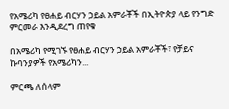የአሜሪካ የፀሐይ ብርሃን ኃይል አምራቾች በኢትዮጵያ ላይ የንግድ ምርመራ እንዲደረግ ጠየቁ

በአሜሪካ የሚገኙ የፀሐይ ብርሃን ኃይል አምራቾች፣ የቻይና ኩባንያዎች የአሜሪካን...

ምርጫ ለሰላም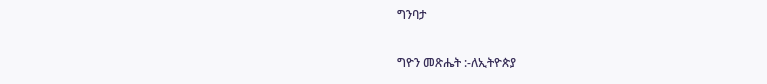ግንባታ

ግዮን መጽሔት :-ለኢትዮጵያ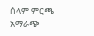ሰላም ምርጫ አማራጭ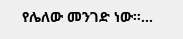የሌለው መንገድ ነው።...